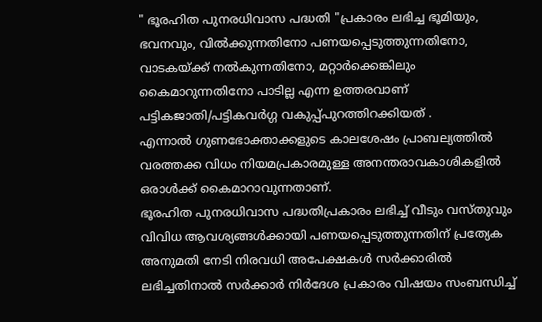" ഭൂരഹിത പുനരധിവാസ പദ്ധതി "പ്രകാരം ലഭിച്ച ഭൂമിയും, ഭവനവും, വിൽക്കുന്നതിനോ പണയപ്പെടുത്തുന്നതിനോ, വാടകയ്ക്ക് നൽകുന്നതിനോ, മറ്റാർക്കെങ്കിലും കൈമാറുന്നതിനോ പാടില്ല എന്ന ഉത്തരവാണ് പട്ടികജാതി/പട്ടികവർഗ്ഗ വകുപ്പ്പുറത്തിറക്കിയത് .
എന്നാൽ ഗുണഭോക്താക്കളുടെ കാലശേഷം പ്രാബല്യത്തിൽ വരത്തക്ക വിധം നിയമപ്രകാരമുള്ള അനന്തരാവകാശികളിൽ ഒരാൾക്ക് കൈമാറാവുന്നതാണ്.
ഭൂരഹിത പുനരധിവാസ പദ്ധതിപ്രകാരം ലഭിച്ച് വീടും വസ്തുവും വിവിധ ആവശ്യങ്ങൾക്കായി പണയപ്പെടുത്തുന്നതിന് പ്രത്യേക അനുമതി നേടി നിരവധി അപേക്ഷകൾ സർക്കാരിൽ ലഭിച്ചതിനാൽ സർക്കാർ നിർദേശ പ്രകാരം വിഷയം സംബന്ധിച്ച്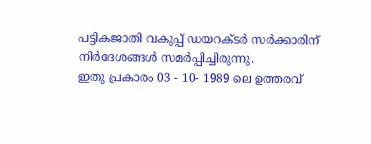പട്ടികജാതി വകുപ്പ് ഡയറക്ടർ സർക്കാരിന് നിർദേശങ്ങൾ സമർപ്പിച്ചിരുന്നു.
ഇതു പ്രകാരം 03 - 10- 1989 ലെ ഉത്തരവ്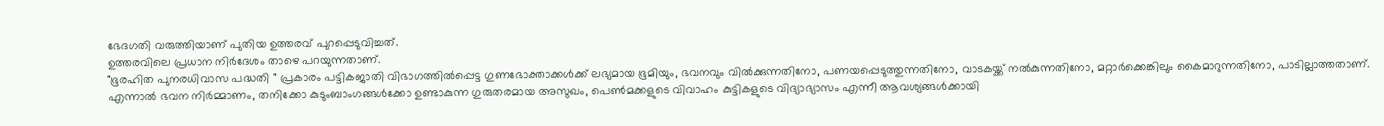ഭേദഗതി വരുത്തിയാണ് പുതിയ ഉത്തരവ് പുറപ്പെടുവിച്ചത്.
ഉത്തരവിലെ പ്രധാന നിർദേശം താഴെ പറയുന്നതാണ്.
"ഭൂരഹിത പുനരധിവാസ പദ്ധതി " പ്രകാരം പട്ടികജാതി വിഭാഗത്തിൽപ്പെട്ട ഗുണഭോക്താക്കൾക്ക് ലഭ്യമായ ഭൂമിയും, ഭവനവും വിൽക്കുന്നതിനോ, പണയപ്പെടുത്തുന്നതിനോ, വാടകയ്ക്ക് നൽകുന്നതിനോ, മറ്റാർക്കെങ്കിലും കൈമാറുന്നതിനോ, പാടില്ലാത്തതാണ്.
എന്നാൽ ഭവന നിർമ്മാണം, തനിക്കോ കുടുംബാംഗങ്ങൾക്കോ ഉണ്ടാകുന്ന ഗുരുതരമായ അസുഖം, പെൺമക്കളുടെ വിവാഹം കുട്ടികളുടെ വിദ്യാഭ്യാസം എന്നീ ആവശ്യങ്ങൾക്കായി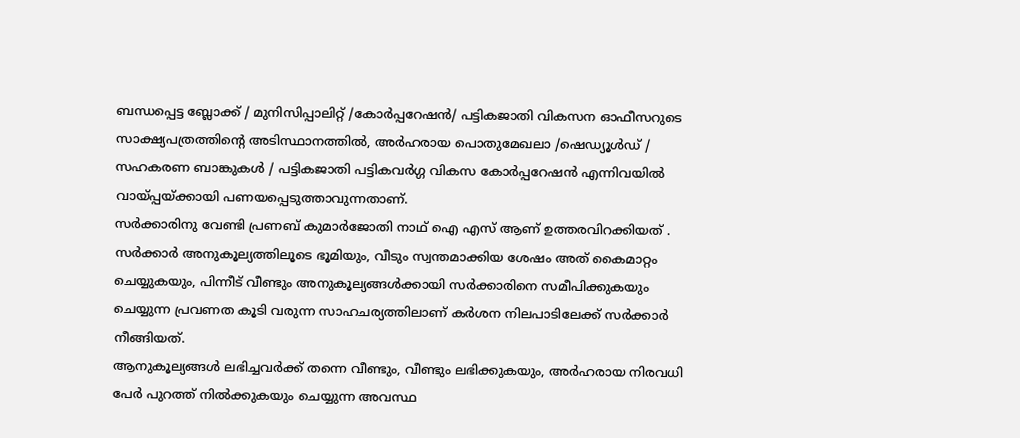ബന്ധപ്പെട്ട ബ്ലോക്ക് / മുനിസിപ്പാലിറ്റ് /കോർപ്പറേഷൻ/ പട്ടികജാതി വികസന ഓഫീസറുടെ സാക്ഷ്യപത്രത്തിന്റെ അടിസ്ഥാനത്തിൽ, അർഹരായ പൊതുമേഖലാ /ഷെഡ്യൂൾഡ് / സഹകരണ ബാങ്കുകൾ / പട്ടികജാതി പട്ടികവർഗ്ഗ വികസ കോർപ്പറേഷൻ എന്നിവയിൽ വായ്പ്പയ്ക്കായി പണയപ്പെടുത്താവുന്നതാണ്.
സർക്കാരിനു വേണ്ടി പ്രണബ് കുമാർജോതി നാഥ് ഐ എസ് ആണ് ഉത്തരവിറക്കിയത് .
സർക്കാർ അനുകൂല്യത്തിലൂടെ ഭൂമിയും, വീടും സ്വന്തമാക്കിയ ശേഷം അത് കൈമാറ്റം ചെയ്യുകയും, പിന്നീട് വീണ്ടും അനുകൂല്യങ്ങൾക്കായി സർക്കാരിനെ സമീപിക്കുകയും ചെയ്യുന്ന പ്രവണത കൂടി വരുന്ന സാഹചര്യത്തിലാണ് കർശന നിലപാടിലേക്ക് സർക്കാർ നീങ്ങിയത്.
ആനുകൂല്യങ്ങൾ ലഭിച്ചവർക്ക് തന്നെ വീണ്ടും, വീണ്ടും ലഭിക്കുകയും, അർഹരായ നിരവധി പേർ പുറത്ത് നിൽക്കുകയും ചെയ്യുന്ന അവസ്ഥ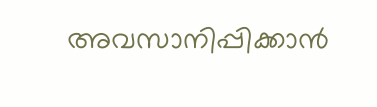അവസാനിപ്പിക്കാൻ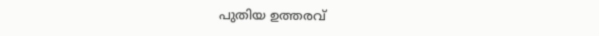പുതിയ ഉത്തരവ്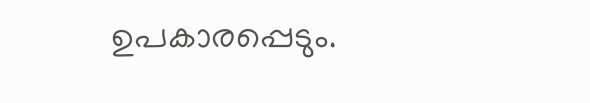ഉപകാരപ്പെടും.